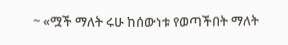~ «ሟች ማለት ሩሁ ከሰውነቱ የወጣችበት ማለት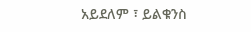አይደለም ፣ ይልቁንስ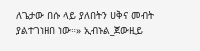ለጌታው በሱ ላይ ያለበትን ሀቅና መብት ያልተገነዘበ ነው።» ኢብኑል_ጀውዚይ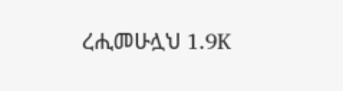ረሒመሁሏህ 1.9K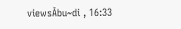viewsA͛bu~di , 16:33